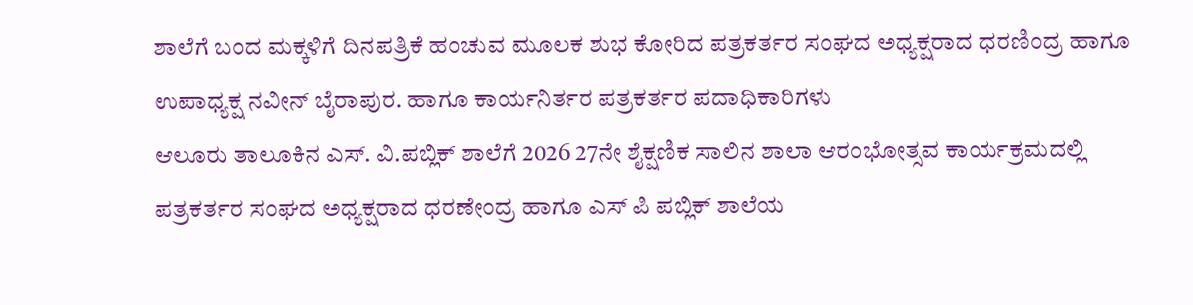ಶಾಲೆಗೆ ಬಂದ ಮಕ್ಕಳಿಗೆ ದಿನಪತ್ರಿಕೆ ಹಂಚುವ ಮೂಲಕ ಶುಭ ಕೋರಿದ ಪತ್ರಕರ್ತರ ಸಂಘದ ಅಧ್ಯಕ್ಷರಾದ ಧರಣಿಂದ್ರ ಹಾಗೂ ಉಪಾಧ್ಯಕ್ಷ ನವೀನ್ ಬೈರಾಪುರ. ಹಾಗೂ ಕಾರ್ಯನಿರ್ತರ ಪತ್ರಕರ್ತರ ಪದಾಧಿಕಾರಿಗಳು
ಆಲೂರು ತಾಲೂಕಿನ ಎಸ್. ವಿ.ಪಬ್ಲಿಕ್ ಶಾಲೆಗೆ 2026 27ನೇ ಶೈಕ್ಷಣಿಕ ಸಾಲಿನ ಶಾಲಾ ಆರಂಭೋತ್ಸವ ಕಾರ್ಯಕ್ರಮದಲ್ಲಿ ಪತ್ರಕರ್ತರ ಸಂಘದ ಅಧ್ಯಕ್ಷರಾದ ಧರಣೇಂದ್ರ ಹಾಗೂ ಎಸ್ ಪಿ ಪಬ್ಲಿಕ್ ಶಾಲೆಯ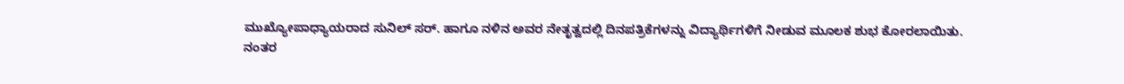ಮುಖ್ಯೋಪಾಧ್ಯಾಯರಾದ ಸುನಿಲ್ ಸರ್. ಹಾಗೂ ನಳಿನ ಅವರ ನೇತೃತ್ವದಲ್ಲಿ ದಿನಪತ್ರಿಕೆಗಳನ್ನು ವಿದ್ಯಾರ್ಥಿಗಳಿಗೆ ನೀಡುವ ಮೂಲಕ ಶುಭ ಕೋರಲಾಯಿತು.
ನಂತರ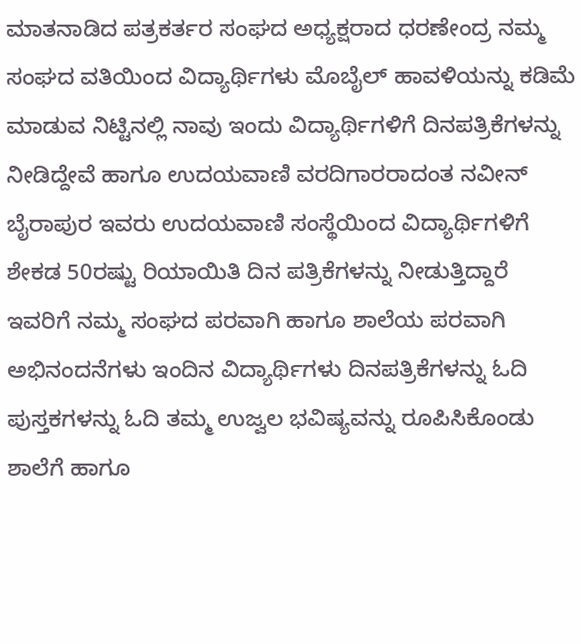ಮಾತನಾಡಿದ ಪತ್ರಕರ್ತರ ಸಂಘದ ಅಧ್ಯಕ್ಷರಾದ ಧರಣೇಂದ್ರ ನಮ್ಮ ಸಂಘದ ವತಿಯಿಂದ ವಿದ್ಯಾರ್ಥಿಗಳು ಮೊಬೈಲ್ ಹಾವಳಿಯನ್ನು ಕಡಿಮೆ ಮಾಡುವ ನಿಟ್ಟಿನಲ್ಲಿ ನಾವು ಇಂದು ವಿದ್ಯಾರ್ಥಿಗಳಿಗೆ ದಿನಪತ್ರಿಕೆಗಳನ್ನು ನೀಡಿದ್ದೇವೆ ಹಾಗೂ ಉದಯವಾಣಿ ವರದಿಗಾರರಾದಂತ ನವೀನ್ ಬೈರಾಪುರ ಇವರು ಉದಯವಾಣಿ ಸಂಸ್ಥೆಯಿಂದ ವಿದ್ಯಾರ್ಥಿಗಳಿಗೆ ಶೇಕಡ 50ರಷ್ಟು ರಿಯಾಯಿತಿ ದಿನ ಪತ್ರಿಕೆಗಳನ್ನು ನೀಡುತ್ತಿದ್ದಾರೆ ಇವರಿಗೆ ನಮ್ಮ ಸಂಘದ ಪರವಾಗಿ ಹಾಗೂ ಶಾಲೆಯ ಪರವಾಗಿ ಅಭಿನಂದನೆಗಳು ಇಂದಿನ ವಿದ್ಯಾರ್ಥಿಗಳು ದಿನಪತ್ರಿಕೆಗಳನ್ನು ಓದಿ ಪುಸ್ತಕಗಳನ್ನು ಓದಿ ತಮ್ಮ ಉಜ್ವಲ ಭವಿಷ್ಯವನ್ನು ರೂಪಿಸಿಕೊಂಡು ಶಾಲೆಗೆ ಹಾಗೂ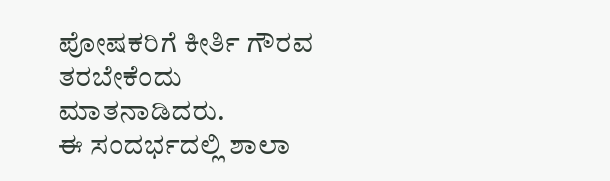ಪೋಷಕರಿಗೆ ಕೀರ್ತಿ ಗೌರವ ತರಬೇಕೆಂದು ಮಾತನಾಡಿದರು.
ಈ ಸಂದರ್ಭದಲ್ಲಿ ಶಾಲಾ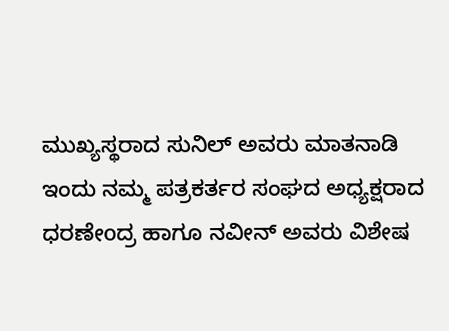ಮುಖ್ಯಸ್ಥರಾದ ಸುನಿಲ್ ಅವರು ಮಾತನಾಡಿ ಇಂದು ನಮ್ಮ ಪತ್ರಕರ್ತರ ಸಂಘದ ಅಧ್ಯಕ್ಷರಾದ ಧರಣೇoದ್ರ ಹಾಗೂ ನವೀನ್ ಅವರು ವಿಶೇಷ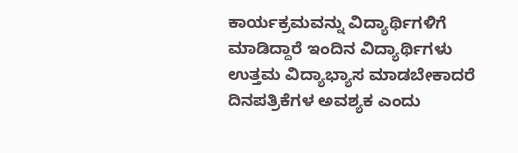ಕಾರ್ಯಕ್ರಮವನ್ನು ವಿದ್ಯಾರ್ಥಿಗಳಿಗೆ ಮಾಡಿದ್ದಾರೆ ಇಂದಿನ ವಿದ್ಯಾರ್ಥಿಗಳು ಉತ್ತಮ ವಿದ್ಯಾಭ್ಯಾಸ ಮಾಡಬೇಕಾದರೆ ದಿನಪತ್ರಿಕೆಗಳ ಅವಶ್ಯಕ ಎಂದು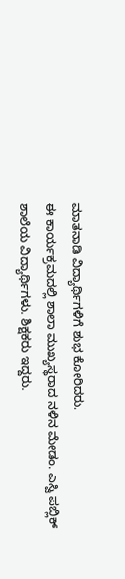ಮಾತನಾಡಿ ವಿದ್ಯಾರ್ಥಿಗಳಿಗೆ ಶುಭ ಕೋರಿದರು.
ಈ ಕಾರ್ಯಕ್ರಮದಲ್ಲಿ ಶಾಲಾ ಮುಖ್ಯಸ್ಥರಾದ ನಳಿನ ಮೇಡಂ. ಎಸ್ವಿ ಪಬ್ಲಿಕ್ ಶಾಲೆಯ ವಿದ್ಯಾರ್ಥಿಗಳು. ಶಿಕ್ಷಕರು ಇದ್ದರು.